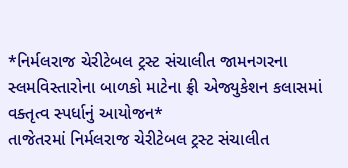*નિર્મલરાજ ચેરીટેબલ ટ્રસ્ટ સંચાલીત જામનગરના સ્લમવિસ્તારોના બાળકો માટેના ફ્રી એજ્યુકેશન કલાસમાં વક્તૃત્વ સ્પર્ધાનું આયોજન*
તાજેતરમાં નિર્મલરાજ ચેરીટેબલ ટ્રસ્ટ સંચાલીત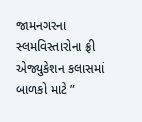જામનગરના સ્લમવિસ્તારોના ફ્રી એજ્યુકેશન કલાસમાં બાળકો માટે ”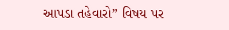આપડા તહેવારો” વિષય પર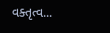વક્તૃત્વ...